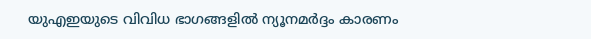യുഎഇയുടെ വിവിധ ഭാഗങ്ങളിൽ ന്യൂനമർദ്ദം കാരണം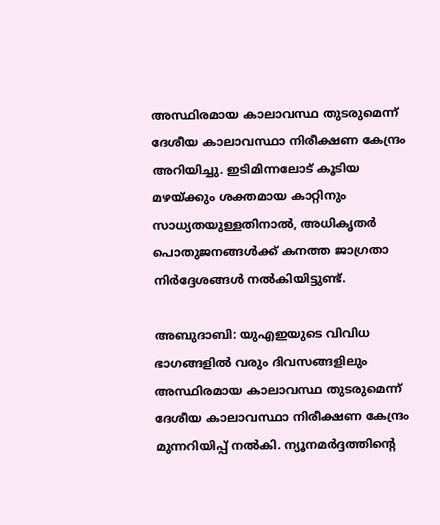അസ്ഥിരമായ കാലാവസ്ഥ തുടരുമെന്ന് ദേശീയ കാലാവസ്ഥാ നിരീക്ഷണ കേന്ദ്രം അറിയിച്ചു. ഇടിമിന്നലോട് കൂടിയ മഴയ്ക്കും ശക്തമായ കാറ്റിനും സാധ്യതയുള്ളതിനാൽ, അധികൃതർ പൊതുജനങ്ങൾക്ക് കനത്ത ജാഗ്രതാ നിർദ്ദേശങ്ങൾ നൽകിയിട്ടുണ്ട്.

അബുദാബി: യുഎഇയുടെ വിവിധ ഭാഗങ്ങളിൽ വരും ദിവസങ്ങളിലും അസ്ഥിരമായ കാലാവസ്ഥ തുടരുമെന്ന് ദേശീയ കാലാവസ്ഥാ നിരീക്ഷണ കേന്ദ്രം മുന്നറിയിപ്പ് നൽകി. ന്യൂനമർദ്ദത്തിന്‍റെ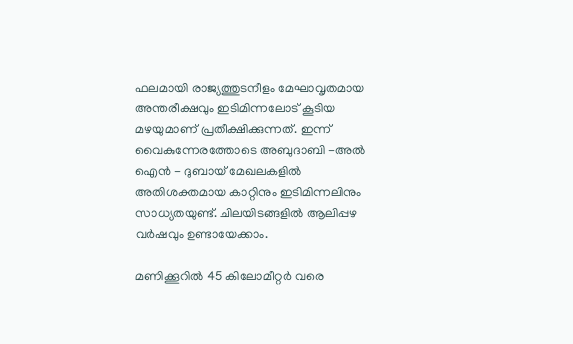ഫലമായി രാജ്യത്തുടനീളം മേഘാവൃതമായ അന്തരീക്ഷവും ഇടിമിന്നലോട് കൂടിയ മഴയുമാണ് പ്രതീക്ഷിക്കുന്നത്. ഇന്ന് വൈകുന്നേരത്തോടെ അബുദാബി -അൽ ഐൻ - ദുബായ് മേഖലകളിൽ അതിശക്തമായ കാറ്റിനും ഇടിമിന്നലിനും സാധ്യതയുണ്ട്. ചിലയിടങ്ങളിൽ ആലിപ്പഴ വർഷവും ഉണ്ടായേക്കാം.

മണിക്കൂറിൽ 45 കിലോമീറ്റർ വരെ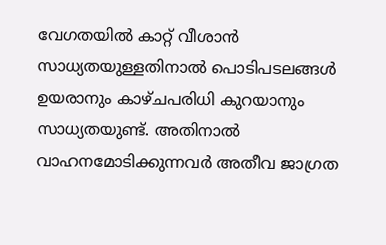വേഗതയിൽ കാറ്റ് വീശാൻ സാധ്യതയുള്ളതിനാൽ പൊടിപടലങ്ങൾ ഉയരാനും കാഴ്ചപരിധി കുറയാനും സാധ്യതയുണ്ട്. അതിനാൽ വാഹനമോടിക്കുന്നവർ അതീവ ജാഗ്രത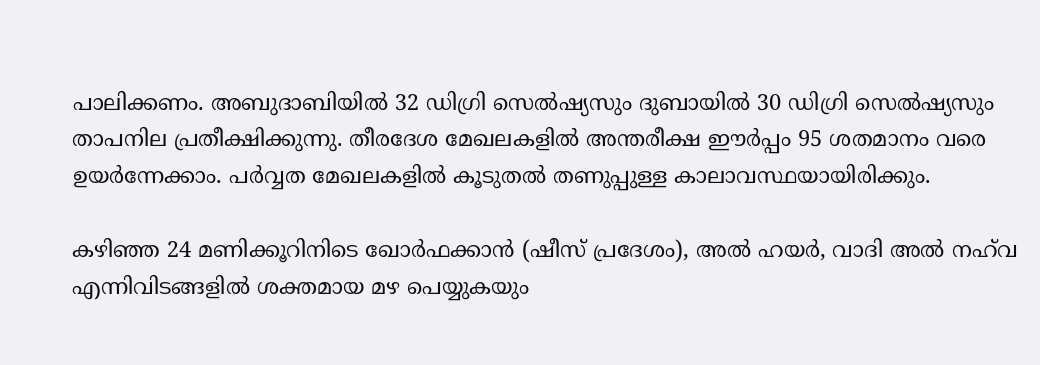പാലിക്കണം. അബുദാബിയിൽ 32 ഡിഗ്രി സെൽഷ്യസും ദുബായിൽ 30 ഡിഗ്രി സെൽഷ്യസും താപനില പ്രതീക്ഷിക്കുന്നു. തീരദേശ മേഖലകളിൽ അന്തരീക്ഷ ഈർപ്പം 95 ശതമാനം വരെ ഉയർന്നേക്കാം. പർവ്വത മേഖലകളിൽ കൂടുതൽ തണുപ്പുള്ള കാലാവസ്ഥയായിരിക്കും.

കഴിഞ്ഞ 24 മണിക്കൂറിനിടെ ഖോർഫക്കാൻ (ഷീസ് പ്രദേശം), അൽ ഹയർ, വാദി അൽ നഹ്‌വ എന്നിവിടങ്ങളിൽ ശക്തമായ മഴ പെയ്യുകയും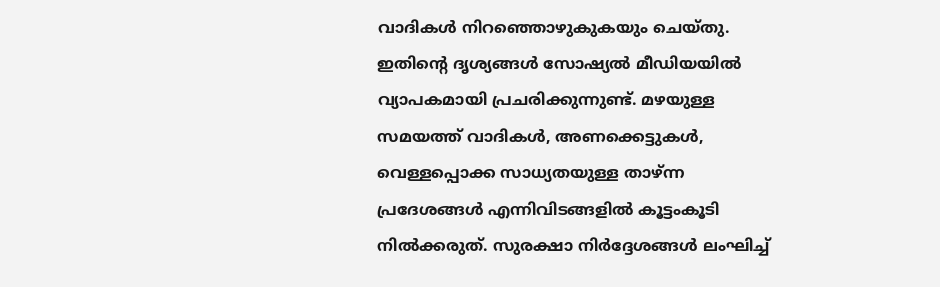വാദികൾ നിറഞ്ഞൊഴുകുകയും ചെയ്തു. ഇതിന്റെ ദൃശ്യങ്ങൾ സോഷ്യൽ മീഡിയയിൽ വ്യാപകമായി പ്രചരിക്കുന്നുണ്ട്. മഴയുള്ള സമയത്ത് വാദികൾ, അണക്കെട്ടുകൾ, വെള്ളപ്പൊക്ക സാധ്യതയുള്ള താഴ്ന്ന പ്രദേശങ്ങൾ എന്നിവിടങ്ങളിൽ കൂട്ടംകൂടി നിൽക്കരുത്. സുരക്ഷാ നിർദ്ദേശങ്ങൾ ലംഘിച്ച്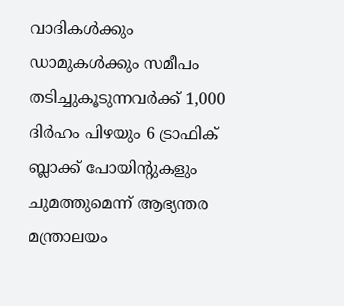വാദികൾക്കും ഡാമുകൾക്കും സമീപം തടിച്ചുകൂടുന്നവർക്ക് 1,000 ദിർഹം പിഴയും 6 ട്രാഫിക് ബ്ലാക്ക് പോയിന്റുകളും ചുമത്തുമെന്ന് ആഭ്യന്തര മന്ത്രാലയം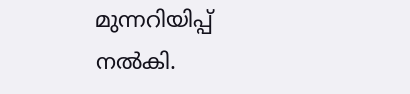മുന്നറിയിപ്പ് നൽകി.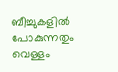ബീച്ചുകളിൽ പോകുന്നതും വെള്ളം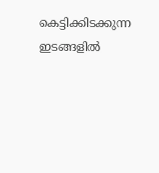കെട്ടിക്കിടക്കുന്ന ഇടങ്ങളിൽ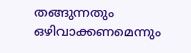തങ്ങുന്നതും ഒഴിവാക്കണമെന്നും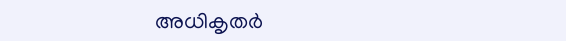അധികൃതർ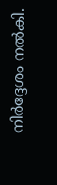നിർദ്ദേശം നൽകി.